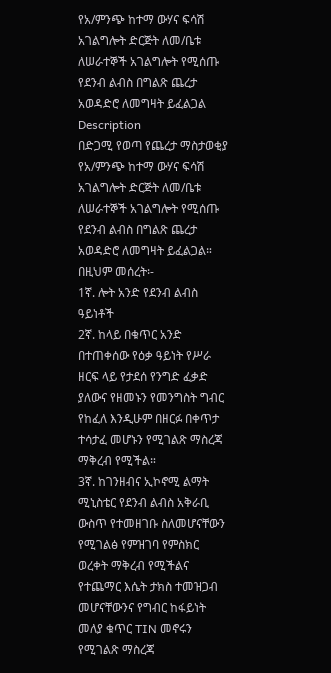የአ/ምንጭ ከተማ ውሃና ፍሳሽ አገልግሎት ድርጅት ለመ/ቤቱ ለሠራተኞች አገልግሎት የሚሰጡ የደንብ ልብስ በግልጽ ጨረታ አወዳድሮ ለመግዛት ይፈልጋል
Description
በድጋሚ የወጣ የጨረታ ማስታወቂያ
የአ/ምንጭ ከተማ ውሃና ፍሳሽ አገልግሎት ድርጅት ለመ/ቤቱ ለሠራተኞች አገልግሎት የሚሰጡ የደንብ ልብስ በግልጽ ጨረታ አወዳድሮ ለመግዛት ይፈልጋል።
በዚህም መሰረት፡-
1ኛ. ሎት አንድ የደንብ ልብስ ዓይነቶች
2ኛ. ከላይ በቁጥር አንድ በተጠቀሰው የዕቃ ዓይነት የሥራ ዘርፍ ላይ የታደሰ የንግድ ፈቃድ ያለውና የዘመኑን የመንግስት ግብር የከፈለ እንዲሁም በዘርፉ በቀጥታ ተሳታፈ መሆኑን የሚገልጽ ማስረጃ ማቅረብ የሚችል።
3ኛ. ከገንዘብና ኢኮኖሚ ልማት ሚኒስቴር የደንብ ልብስ አቅራቢ ውስጥ የተመዘገቡ ስለመሆናቸውን የሚገልፅ የምዝገባ የምስክር ወረቀት ማቅረብ የሚችልና የተጨማር እሴት ታክስ ተመዝጋብ መሆናቸውንና የግብር ከፋይነት መለያ ቁጥር TIN መኖሩን የሚገልጽ ማስረጃ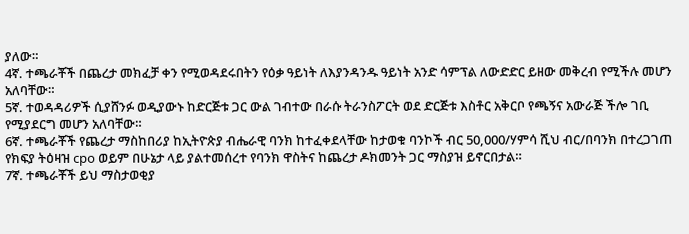ያለው።
4ኛ. ተጫራቾች በጨረታ መክፈቻ ቀን የሚወዳደሩበትን የዕቃ ዓይነት ለእያንዳንዱ ዓይነት አንድ ሳምፕል ለውድድር ይዘው መቅረብ የሚችሉ መሆን አለባቸው።
5ኛ. ተወዳዳሪዎች ሲያሸንፉ ወዲያውኑ ከድርጅቱ ጋር ውል ገብተው በራሱ ትራንስፖርት ወደ ድርጅቱ እስቶር አቅርቦ የጫኝና አውራጅ ችሎ ገቢ የሚያደርግ መሆን አለባቸው።
6ኛ. ተጫራቾች የጨረታ ማስከበሪያ ከኢትዮጵያ ብሔራዊ ባንክ ከተፈቀደላቸው ከታወቁ ባንኮች ብር 50,000/ሃምሳ ሺህ ብር/በባንክ በተረጋገጠ የክፍያ ትዕዛዝ cpo ወይም በሁኔታ ላይ ያልተመሰረተ የባንክ ዋስትና ከጨረታ ዶክመንት ጋር ማስያዝ ይኖርበታል።
7ኛ. ተጫራቾች ይህ ማስታወቂያ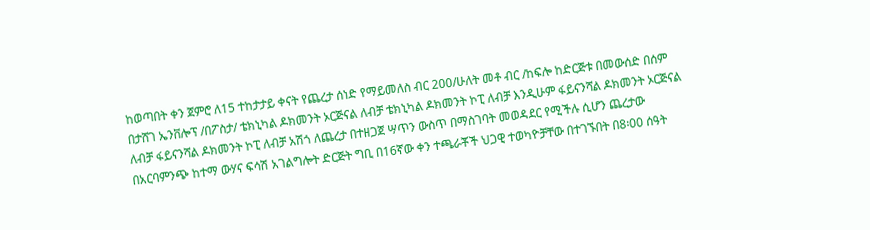ከወጣበት ቀን ጀምሮ ለ15 ተከታታይ ቀናት የጨረታ ሰነድ የማይመለስ ብር 200/ሁለት መቶ ብር /ከፍሎ ከድርጅቱ በመውሰድ በሰም በታሸገ ኤንቨሎፕ /በፖስታ/ ቴክኒካል ዶክመንት ኦርጅናል ለብቻ ቴክኒካል ዶክመንት ኮፒ ለብቻ እንዲሁም ፋይናንሻል ዶክመንት ኦርጅናል ለብቻ ፋይናንሻል ዶክመንት ኮፒ ለብቻ አሽጎ ለጨረታ በተዘጋጀ ሣጥን ውስጥ በማስገባት መወዳደር የሚችሉ ሲሆን ጨረታው በአርባምንጭ ከተማ ውሃና ፍሳሽ አገልግሎት ድርጅት ግቢ በ16ኛው ቀን ተጫራቾች ህጋዊ ተወካዮቻቸው በተገኙበት በ8፡00 ሰዓት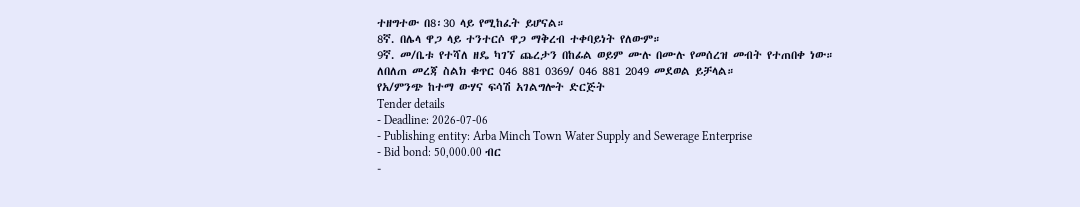ተዘግተው በ8፡30 ላይ የሚከፈት ይሆናል።
8ኛ. በሌላ ዋጋ ላይ ተንተርሶ ዋጋ ማቅረብ ተቀባይነት የለውም።
9ኛ. መ/ቤቱ የተሻለ ዘዴ ካገኘ ጨረታን በከፊል ወይም ሙሉ በሙሉ የመሰረዝ መብት የተጠበቀ ነው።
ለበለጠ መረጃ ስልክ ቁጥር 046 881 0369/ 046 881 2049 መደወል ይቻላል።
የአ/ምንጭ ከተማ ውሃና ፍሳሽ አገልግሎት ድርጅት
Tender details
- Deadline: 2026-07-06
- Publishing entity: Arba Minch Town Water Supply and Sewerage Enterprise
- Bid bond: 50,000.00 ብር
-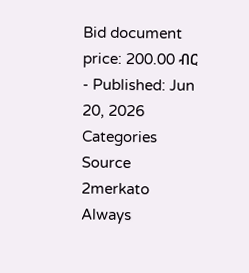Bid document price: 200.00 ብር
- Published: Jun 20, 2026
Categories
Source
2merkato
Always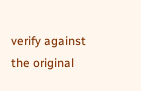verify against the original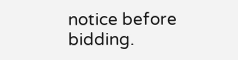notice before bidding.